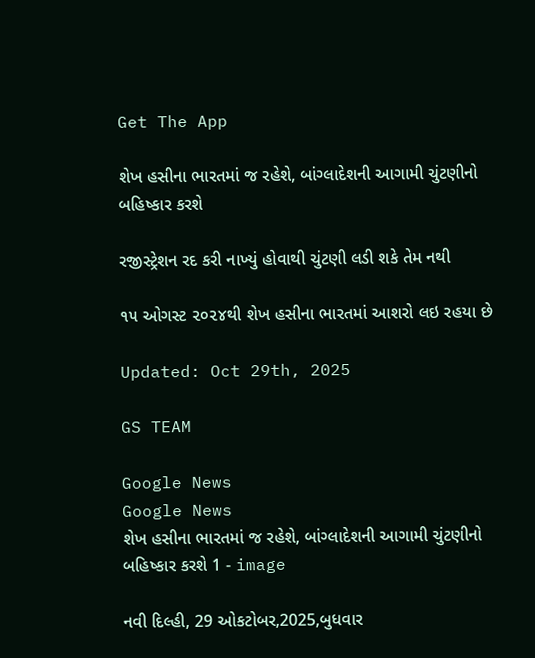Get The App

શેખ હસીના ભારતમાં જ રહેશે, બાંગ્લાદેશની આગામી ચુંટણીનો બહિષ્કાર કરશે

રજીસ્ટ્રેશન રદ કરી નાખ્યું હોવાથી ચુંટણી લડી શકે તેમ નથી

૧૫ ઓગસ્ટ ૨૦૨૪થી શેખ હસીના ભારતમાં આશરો લઇ રહયા છે

Updated: Oct 29th, 2025

GS TEAM

Google News
Google News
શેખ હસીના ભારતમાં જ રહેશે, બાંગ્લાદેશની આગામી ચુંટણીનો બહિષ્કાર કરશે 1 - image

નવી દિલ્હી, 29 ઓકટોબર,2025,બુધવાર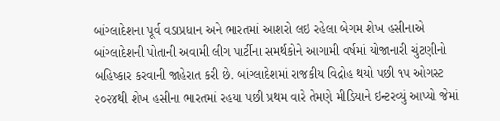બાંગ્લાદેશના પૂર્વ વડાપ્રધાન અને ભારતમાં આશરો લઇ રહેલા બેગમ શેખ હસીનાએ બાંગ્લાદેશની પોતાની અવામી લીગ પાર્ટીના સમર્થકોને આગામી વર્ષમાં યોજાનારી ચુંટણીનો બહિષ્કાર કરવાની જાહેરાત કરી છે. બાંગ્લાદેશમાં રાજકીય વિદ્રોહ થયો પછી ૧૫ ઓગસ્ટ ૨૦૨૪થી શેખ હસીના ભારતમાં રહયા પછી પ્રથમ વારે તેમણે મીડિયાને ઇન્ટરવ્યું આપ્યો જેમાં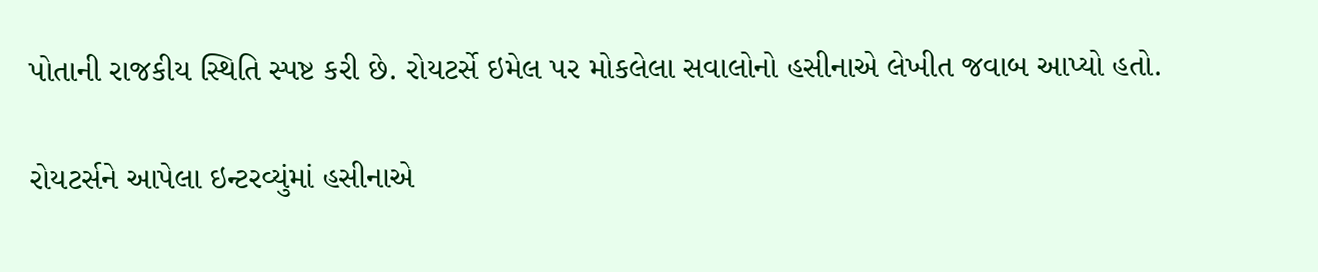પોતાની રાજકીય સ્થિતિ સ્પષ્ટ કરી છે. રોયટર્સે ઇમેલ પર મોકલેલા સવાલોનો હસીનાએ લેખીત જવાબ આપ્યો હતો.

રોયટર્સને આપેલા ઇન્ટરવ્યુંમાં હસીનાએ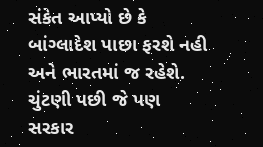સંકેત આપ્યો છે કે બાંગ્લાદેશ પાછા ફરશે નહી અને ભારતમાં જ રહેશે. ચુંટણી પછી જે પણ સરકાર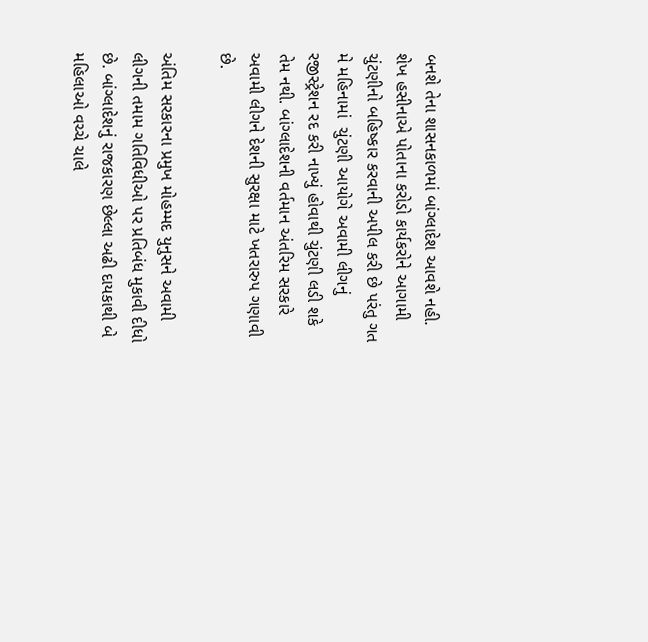બનશે તેના શાસનકાળમાં બાંગ્લાદેશ આવશે નહી. શેખ હસીનાએ પોતાના કરોડો કાર્યકરોને આગામી ચુંટણીનો બહિષ્કાર કરવાની અપીલ કરી છે પરંતુ ગત મે મહિનામાં  ચુંટણી આયોગે અવામી લીગનું રજીસ્ટ્રેશન રદ કરી નાખ્યું હોવાથી ચુંટણી લડી શકે તેમ નથી. બાંગ્લાદેશની વર્તમાન અંતરિમ સરકારે અવામી લીગને દેશની સુરક્ષા માટે ખતરારુપ ગણાવી છે.

અંતિમ સરકારના પ્રમુખ મોહમ્મદ યુનુસને અવામી લીગની તમામ ગતિવિધીઓ પર પ્રતિબંધ મુકાવી દીધો છે. બાંગ્લાદેશનું રાજકારણ છેલ્લા અઢી દાયકાથી બે મહિલાઓ વચ્ચે ચાલે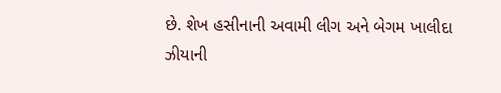છે. શેખ હસીનાની અવામી લીગ અને બેગમ ખાલીદા ઝીયાની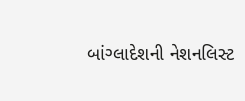બાંગ્લાદેશની નેશનલિસ્ટ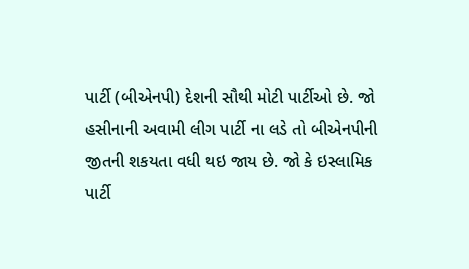પાર્ટી (બીએનપી) દેશની સૌથી મોટી પાર્ટીઓ છે. જો હસીનાની અવામી લીગ પાર્ટી ના લડે તો બીએનપીની જીતની શકયતા વધી થઇ જાય છે. જો કે ઇસ્લામિક પાર્ટી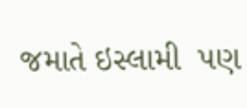જમાતે ઇસ્લામી  પણ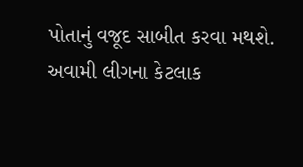પોતાનું વજૂદ સાબીત કરવા મથશે. અવામી લીગના કેટલાક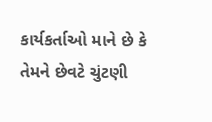કાર્યકર્તાઓ માને છે કે તેમને છેવટે ચુંટણી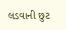લડવાની છુટ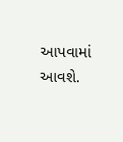આપવામાં આવશે.